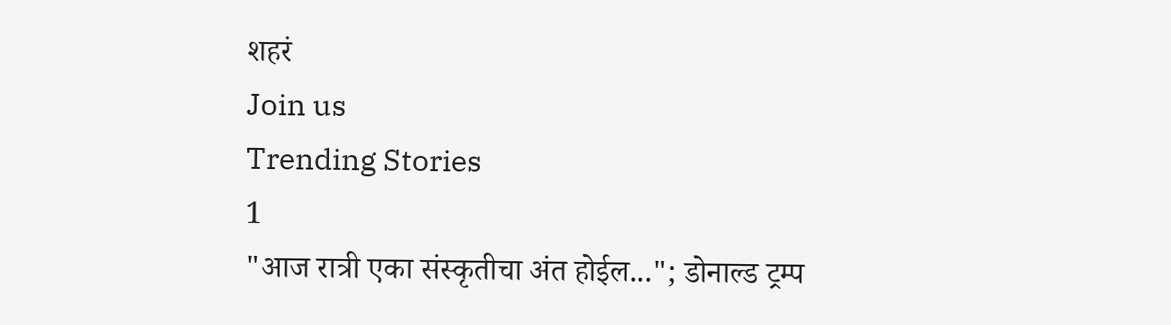शहरं
Join us
Trending Stories
1
"आज रात्री एका संस्कृतीचा अंत होईल..."; डोनाल्ड ट्रम्प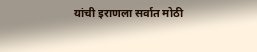यांची इराणला सर्वात मोठी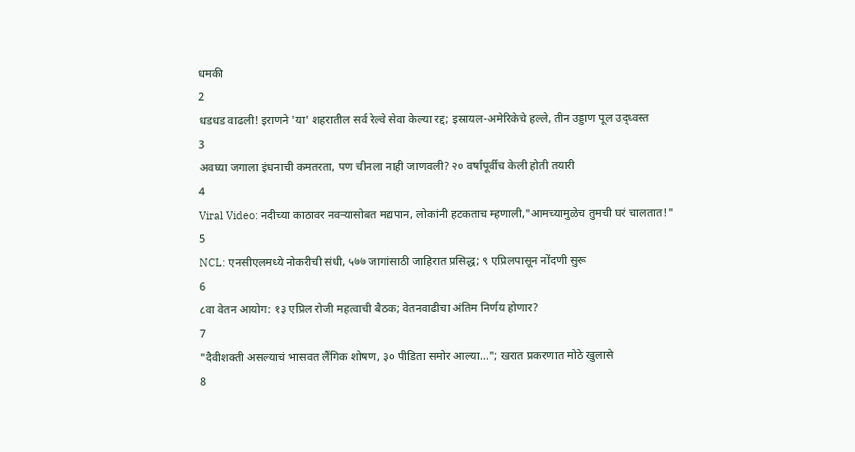धमकी
2
धडधड वाढली! इराणने 'या' शहरातील सर्व रेल्वे सेवा केल्या रद्द; इस्रायल-अमेरिकेचे हल्ले, तीन उड्डाण पूल उद्ध्वस्त
3
अवघ्या जगाला इंधनाची कमतरता, पण चीनला नाही जाणवली? २० वर्षांपूर्वीच केली होती तयारी
4
Viral Video: नदीच्या काठावर नवऱ्यासोबत मद्यपान, लोकांनी हटकताच म्हणाली,"आमच्यामुळेच तुमची घरं चालतात!"
5
NCL: एनसीएलमध्ये नोकरीची संधी, ५७७ जागांसाठी जाहिरात प्रसिद्ध; ९ एप्रिलपासून नोंदणी सुरू
6
८वा वेतन आयोग: १३ एप्रिल रोजी महत्वाची बैठक; वेतनवाढीचा अंतिम निर्णय होणार?
7
"दैवीशक्ती असल्याचं भासवत लैंगिक शोषण, ३० पीडिता समोर आल्या..."; खरात प्रकरणात मोठे खुलासे
8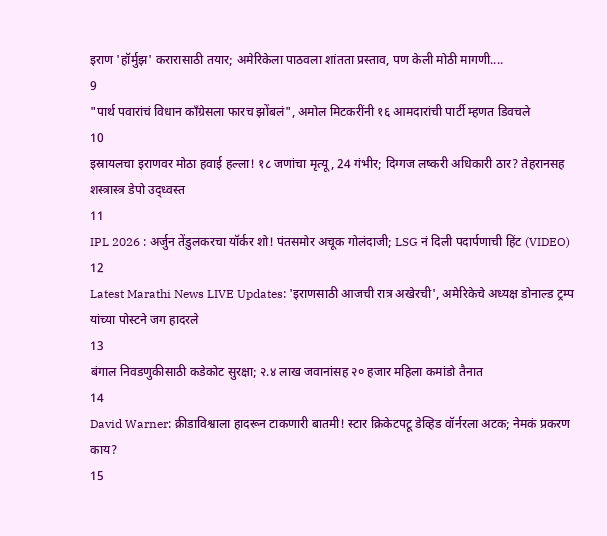इराण 'हॉर्मुझ' करारासाठी तयार; अमेरिकेला पाठवला शांतता प्रस्ताव, पण केली मोठी मागणी....
9
"पार्थ पवारांचं विधान काँग्रेसला फारच झोंबलं", अमोल मिटकरींनी १६ आमदारांची पार्टी म्हणत डिवचले
10
इस्रायलचा इराणवर मोठा हवाई हल्ला! १८ जणांचा मृत्यू, 24 गंभीर; दिग्गज लष्करी अधिकारी ठार? तेहरानसह शस्त्रास्त्र डेपो उद्ध्वस्त
11
IPL 2026 : अर्जुन तेंडुलकरचा यॉर्कर शो! पंतसमोर अचूक गोलंदाजी; LSG नं दिली पदार्पणाची हिंट (VIDEO)
12
Latest Marathi News LIVE Updates: 'इराणसाठी आजची रात्र अखेरची', अमेरिकेचे अध्यक्ष डोनाल्ड ट्रम्प यांच्या पोस्टने जग हादरले
13
बंगाल निवडणुकीसाठी कडेकोट सुरक्षा; २.४ लाख जवानांसह २० हजार महिला कमांडो तैनात
14
David Warner: क्रीडाविश्वाला हादरून टाकणारी बातमी! स्टार क्रिकेटपटू डेव्हिड वॉर्नरला अटक; नेमकं प्रकरण काय?
15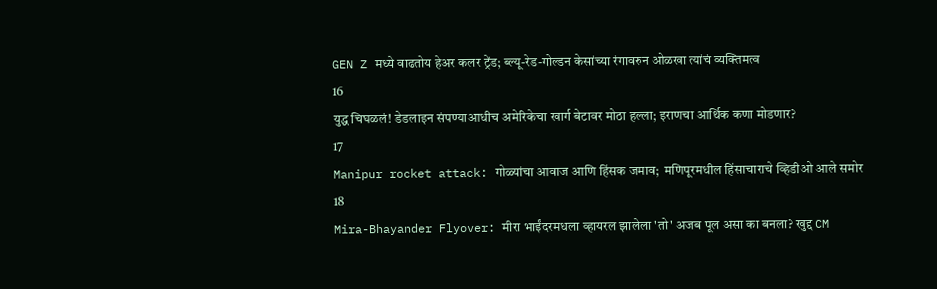GEN Z मध्ये वाढतोय हेअर कलर ट्रेंड; ब्ल्यू-रेड-गोल्डन केसांच्या रंगावरुन ओळखा त्यांचं व्यक्तिमत्व
16
युद्ध चिघळलं! डेडलाइन संपण्याआधीच अमेरिकेचा खार्ग बेटावर मोठा हल्ला; इराणचा आर्थिक कणा मोडणार?
17
Manipur rocket attack: गोळ्यांचा आवाज आणि हिंसक जमाव;  मणिपूरमधील हिंसाचाराचे व्हिडीओ आले समोर
18
Mira-Bhayander Flyover: मीरा भाईंदरमधला व्हायरल झालेला 'तो' अजब पूल असा का बनला? खुद्द CM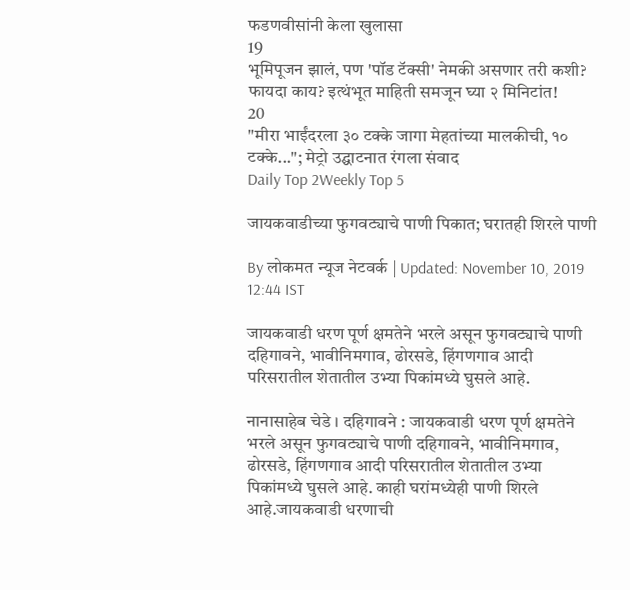फडणवीसांनी केला खुलासा
19
भूमिपूजन झालं, पण 'पॉड टॅक्सी' नेमकी असणार तरी कशी? फायदा काय? इत्थंभूत माहिती समजून घ्या २ मिनिटांत!
20
"मीरा भाईंदरला ३० टक्के जागा मेहतांच्या मालकीची, १० टक्के..."; मेट्रो उद्घाटनात रंगला संवाद
Daily Top 2Weekly Top 5

जायकवाडीच्या फुगवट्याचे पाणी पिकात; घरातही शिरले पाणी

By लोकमत न्यूज नेटवर्क | Updated: November 10, 2019 12:44 IST

जायकवाडी धरण पूर्ण क्षमतेने भरले असून फुगवट्याचे पाणी दहिगावने, भावीनिमगाव, ढोरसडे, हिंगणगाव आदी परिसरातील शेतातील उभ्या पिकांमध्ये घुसले आहे.

नानासाहेब चेडे । दहिगावने : जायकवाडी धरण पूर्ण क्षमतेने भरले असून फुगवट्याचे पाणी दहिगावने, भावीनिमगाव, ढोरसडे, हिंगणगाव आदी परिसरातील शेतातील उभ्या पिकांमध्ये घुसले आहे. काही घरांमध्येही पाणी शिरले आहे.जायकवाडी धरणाची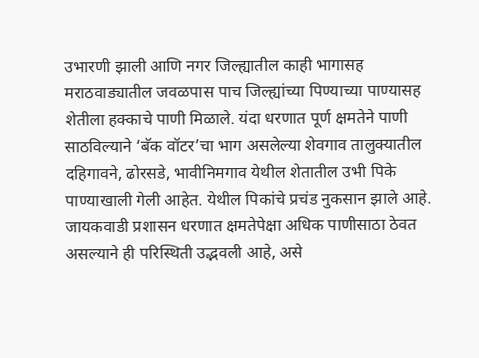उभारणी झाली आणि नगर जिल्ह्यातील काही भागासह मराठवाड्यातील जवळपास पाच जिल्ह्यांच्या पिण्याच्या पाण्यासह शेतीला हक्काचे पाणी मिळाले. यंदा धरणात पूर्ण क्षमतेने पाणी साठविल्याने ‘बॅक वॉटर’चा भाग असलेल्या शेवगाव तालुक्यातील दहिगावने, ढोरसडे, भावीनिमगाव येथील शेतातील उभी पिके पाण्याखाली गेली आहेत. येथील पिकांचे प्रचंड नुकसान झाले आहे. जायकवाडी प्रशासन धरणात क्षमतेपेक्षा अधिक पाणीसाठा ठेवत असल्याने ही परिस्थिती उद्भवली आहे, असे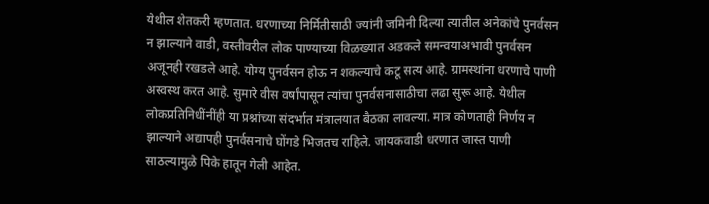येथील शेतकरी म्हणतात. धरणाच्या निर्मितीसाठी ज्यांनी जमिनी दिल्या त्यातील अनेकांचे पुनर्वसन न झाल्याने वाडी, वस्तीवरील लोक पाण्याच्या विळख्यात अडकले समन्वयाअभावी पुनर्वसन अजूनही रखडले आहे. योग्य पुनर्वसन होऊ न शकल्याचे कटू सत्य आहे. ग्रामस्थांना धरणाचे पाणी अस्वस्थ करत आहे. सुमारे वीस वर्षांपासून त्यांचा पुनर्वसनासाठीचा लढा सुरू आहे. येथील लोकप्रतिनिधींनींही या प्रश्नांच्या संदर्भात मंत्रालयात बैठका लावल्या. मात्र कोणताही निर्णय न झाल्याने अद्यापही पुनर्वसनाचे घोंगडे भिजतच राहिले. जायकवाडी धरणात जास्त पाणी साठल्यामुळे पिके हातून गेली आहेत.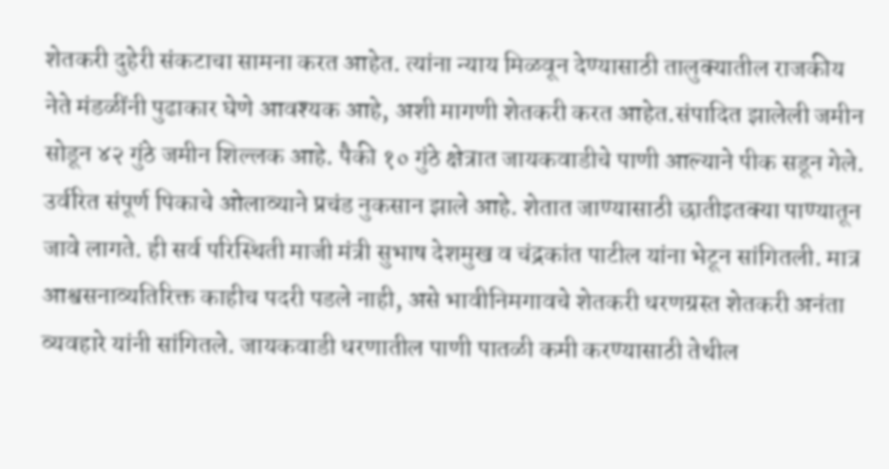शेतकरी दुहेरी संकटाचा सामना करत आहेत. त्यांना न्याय मिळवून देण्यासाठी तालुक्यातील राजकीय नेते मंडळींनी पुढाकार घेणे आवश्यक आहे, अशी मागणी शेतकरी करत आहेत.संपादित झालेली जमीन सोडून ४२ गुंठे जमीन शिल्लक आहे. पैकी १० गुंठे क्षेत्रात जायकवाडीचे पाणी आल्याने पीक सडून गेले. उर्वरित संपूर्ण पिकाचे ओलाव्याने प्रचंड नुकसान झाले आहे. शेतात जाण्यासाठी छातीइतक्या पाण्यातून जावे लागते. ही सर्व परिस्थिती माजी मंत्री सुभाष देशमुख व चंद्रकांत पाटील यांना भेटून सांगितली. मात्र आश्वसनाव्यतिरिक्त काहीच पदरी पडले नाही, असे भावीनिमगावचे शेतकरी धरणग्रस्त शेतकरी अनंता व्यवहारे यांनी सांगितले. जायकवाडी धरणातील पाणी पातळी कमी करण्यासाठी तेथील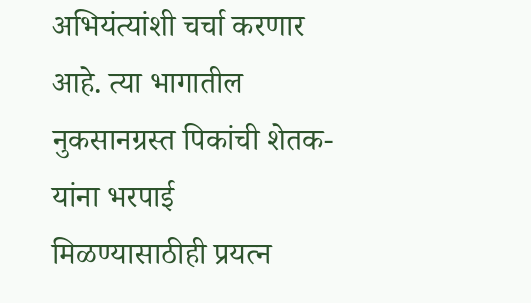अभियंत्यांशी चर्चा करणार आहे. त्या भागातील नुकसानग्रस्त पिकांची शेतक-यांना भरपाई मिळण्यासाठीही प्रयत्न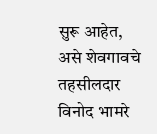सुरू आहेत, असे शेवगावचे तहसीलदार विनोद भामरे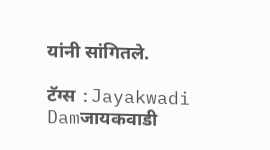यांनी सांगितले.

टॅग्स :Jayakwadi Damजायकवाडी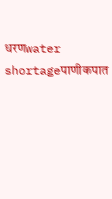धरणwater shortageपाणीकपात